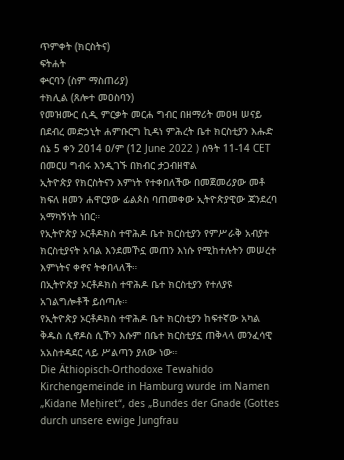ጥምቀት (ክርስትና)
ፍትሐት
ቍርባን (ስም ማስጠሪያ)
ተክሊል (ጸሎተ መዐስባን)
የመዝሙር ሲዲ ምርቃት መርሐ ግብር በዘማሪት መዐዛ ሠናይ በደብረ መድኃኒት ሐምቡርግ ኪዳነ ምሕረት ቤተ ክርስቲያን እሑድ ሰኔ 5 ቀን 2014 ዐ/ም (12 June 2022 ) ሰዓት 11-14 CET በመርሀ ግብሩ እንዲገኙ በክብር ታጋብዘዋል
ኢትዮጵያ የክርስትናን እምነት የተቀበለችው በመጀመሪያው መቶ ክፍለ ዘመን ሐዋርያው ፊልጶስ ባጠመቀው ኢትዮጵያዊው ጃንደረባ አማካኝነት ነበር።
የኢትዮጵያ ኦርቶዶክስ ተዋሕዶ ቤተ ክርስቲያን የምሥራቅ አብያተ ክርስቲያናት አባል እንደመኾኗ መጠን እነሱ የሚከተሉትን መሠረተ እምነትና ቀኖና ትቀበላለች።
በኢትዮጵያ ኦርቶዶክስ ተዋሕዶ ቤተ ክርስቲያን የተለያዩ አገልግሎቶች ይሰጣሉ።
የኢትዮጵያ ኦርቶዶክስ ተዋሕዶ ቤተ ክርስቲያን ከፍተኛው አካል ቅዱስ ሲኖዶስ ሲኾን እሱም በቤተ ክርስቲያኗ ጠቅላላ መንፈሳዊ አአስተዳደር ላይ ሥልጣን ያለው ነው።
Die Äthiopisch-Orthodoxe Tewahido Kirchengemeinde in Hamburg wurde im Namen „Kidane Meḥiret“, des „Bundes der Gnade (Gottes durch unsere ewige Jungfrau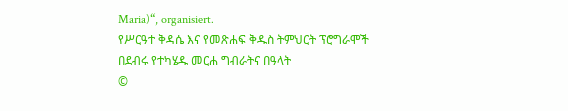Maria)“, organisiert.
የሥርዓተ ቅዳሴ እና የመጽሐፍ ቅዱስ ትምህርት ፕሮግራሞች
በደብሩ የተካሄዱ መርሐ ግብራትና በዓላት
©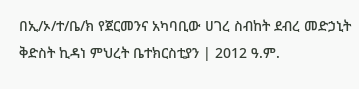በኢ/ኦ/ተ/ቤ/ክ የጀርመንና አካባቢው ሀገረ ስብከት ደብረ መድኃኒት ቅድስት ኪዳነ ምህረት ቤተክርስቲያን | 2012 ዓ.ም.